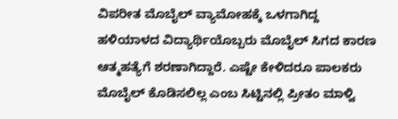ವಿಪರೀತ ಮೊಬೈಲ್ ವ್ಯಾಮೋಹಕ್ಕೆ ಒಳಗಾಗಿದ್ದ ಹಳಿಯಾಳದ ವಿದ್ಯಾರ್ಥಿಯೊಬ್ಬರು ಮೊಬೈಲ್ ಸಿಗದ ಕಾರಣ ಆತ್ಮಹತ್ಯೆಗೆ ಶರಣಾಗಿದ್ದಾರೆ. ಎಷ್ಟೇ ಕೇಳಿದರೂ ಪಾಲಕರು ಮೊಬೈಲ್ ಕೊಡಿಸಲಿಲ್ಲ ಎಂಬ ಸಿಟ್ಟಿನಲ್ಲಿ ಪ್ರೀತಂ ಮಾಳ್ವಿ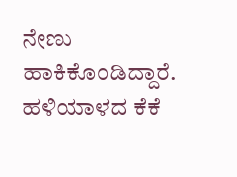ನೇಣು ಹಾಕಿಕೊಂಡಿದ್ದಾರೆ.
ಹಳಿಯಾಳದ ಕೆಕೆ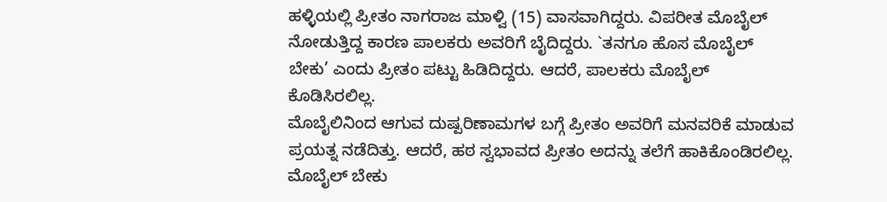ಹಳ್ಳಿಯಲ್ಲಿ ಪ್ರೀತಂ ನಾಗರಾಜ ಮಾಳ್ವಿ (15) ವಾಸವಾಗಿದ್ದರು. ವಿಪರೀತ ಮೊಬೈಲ್ ನೋಡುತ್ತಿದ್ದ ಕಾರಣ ಪಾಲಕರು ಅವರಿಗೆ ಬೈದಿದ್ದರು. `ತನಗೂ ಹೊಸ ಮೊಬೈಲ್ ಬೇಕು’ ಎಂದು ಪ್ರೀತಂ ಪಟ್ಟು ಹಿಡಿದಿದ್ದರು. ಆದರೆ, ಪಾಲಕರು ಮೊಬೈಲ್ ಕೊಡಿಸಿರಲಿಲ್ಲ.
ಮೊಬೈಲಿನಿಂದ ಆಗುವ ದುಷ್ಪರಿಣಾಮಗಳ ಬಗ್ಗೆ ಪ್ರೀತಂ ಅವರಿಗೆ ಮನವರಿಕೆ ಮಾಡುವ ಪ್ರಯತ್ನ ನಡೆದಿತ್ತು. ಆದರೆ, ಹಠ ಸ್ವಭಾವದ ಪ್ರೀತಂ ಅದನ್ನು ತಲೆಗೆ ಹಾಕಿಕೊಂಡಿರಲಿಲ್ಲ. ಮೊಬೈಲ್ ಬೇಕು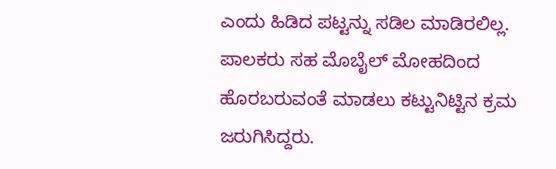ಎಂದು ಹಿಡಿದ ಪಟ್ಟನ್ನು ಸಡಿಲ ಮಾಡಿರಲಿಲ್ಲ. ಪಾಲಕರು ಸಹ ಮೊಬೈಲ್ ಮೋಹದಿಂದ ಹೊರಬರುವಂತೆ ಮಾಡಲು ಕಟ್ಟುನಿಟ್ಟಿನ ಕ್ರಮ ಜರುಗಿಸಿದ್ದರು.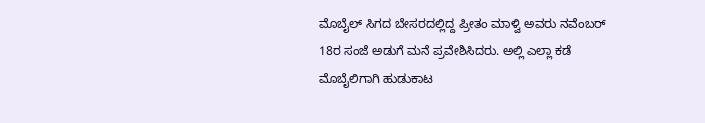ಮೊಬೈಲ್ ಸಿಗದ ಬೇಸರದಲ್ಲಿದ್ದ ಪ್ರೀತಂ ಮಾಳ್ವಿ ಅವರು ನವೆಂಬರ್ 18ರ ಸಂಜೆ ಅಡುಗೆ ಮನೆ ಪ್ರವೇಶಿಸಿದರು. ಅಲ್ಲಿ ಎಲ್ಲಾ ಕಡೆ ಮೊಬೈಲಿಗಾಗಿ ಹುಡುಕಾಟ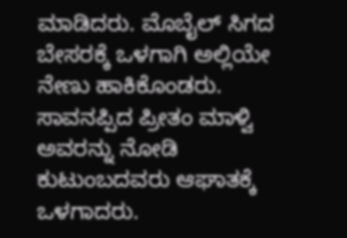ಮಾಡಿದರು. ಮೊಬೈಲ್ ಸಿಗದ ಬೇಸರಕ್ಕೆ ಒಳಗಾಗಿ ಅಲ್ಲಿಯೇ ನೇಣು ಹಾಕಿಕೊಂಡರು. ಸಾವನಪ್ಪಿದ ಪ್ರೀತಂ ಮಾಳ್ವಿ ಅವರನ್ನು ನೋಡಿ ಕುಟುಂಬದವರು ಆಘಾತಕ್ಕೆ ಒಳಗಾದರು.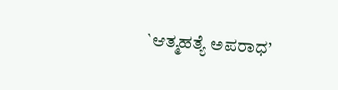`ಆತ್ಮಹತ್ಯೆ ಅಪರಾಧ’